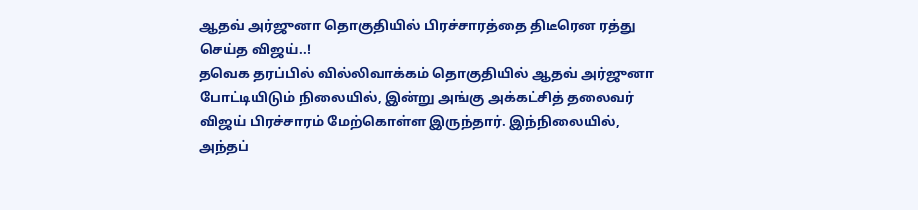ஆதவ் அர்ஜுனா தொகுதியில் பிரச்சாரத்தை திடீரென ரத்து செய்த விஜய்..!
தவெக தரப்பில் வில்லிவாக்கம் தொகுதியில் ஆதவ் அர்ஜுனா போட்டியிடும் நிலையில், இன்று அங்கு அக்கட்சித் தலைவர் விஜய் பிரச்சாரம் மேற்கொள்ள இருந்தார். இந்நிலையில், அந்தப்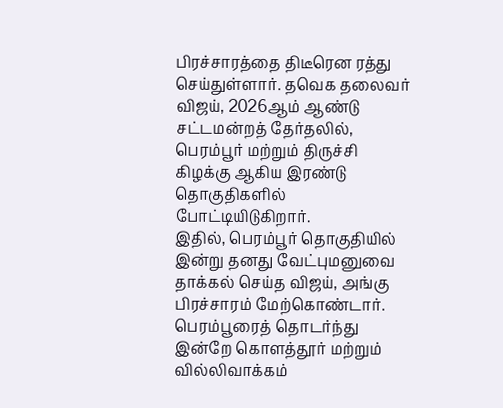பிரச்சாரத்தை திடீரென ரத்து செய்துள்ளார். தவெக தலைவர் விஜய், 2026ஆம் ஆண்டு சட்டமன்றத் தேர்தலில், பெரம்பூர் மற்றும் திருச்சி கிழக்கு ஆகிய இரண்டு தொகுதிகளில் போட்டியிடுகிறார்.
இதில், பெரம்பூர் தொகுதியில் இன்று தனது வேட்புமனுவை தாக்கல் செய்த விஜய், அங்கு பிரச்சாரம் மேற்கொண்டார். பெரம்பூரைத் தொடர்ந்து இன்றே கொளத்தூர் மற்றும் வில்லிவாக்கம்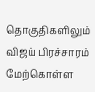தொகுதிகளிலும் விஜய் பிரச்சாரம் மேற்கொள்ள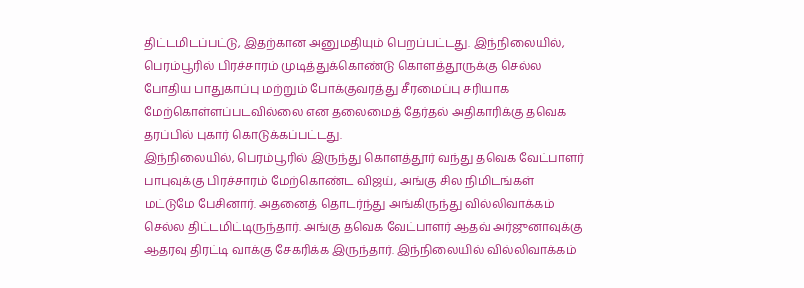திட்டமிடப்பட்டு, இதற்கான அனுமதியும் பெறப்பட்டது. இந்நிலையில், பெரம்பூரில் பிரச்சாரம் முடித்துக்கொண்டு கொளத்தூருக்கு செல்ல போதிய பாதுகாப்பு மற்றும் போக்குவரத்து சீரமைப்பு சரியாக மேற்கொள்ளப்படவில்லை என தலைமைத் தேர்தல் அதிகாரிக்கு தவெக தரப்பில் புகார் கொடுக்கப்பட்டது.
இந்நிலையில், பெரம்பூரில் இருந்து கொளத்தூர் வந்து தவெக வேட்பாளர் பாபுவுக்கு பிரச்சாரம் மேற்கொண்ட விஜய், அங்கு சில நிமிடங்கள் மட்டுமே பேசினார். அதனைத் தொடர்ந்து அங்கிருந்து வில்லிவாக்கம் செல்ல திட்டமிட்டிருந்தார். அங்கு தவெக வேட்பாளர் ஆதவ் அர்ஜுனாவுக்கு ஆதரவு திரட்டி வாக்கு சேகரிக்க இருந்தார். இந்நிலையில் வில்லிவாக்கம்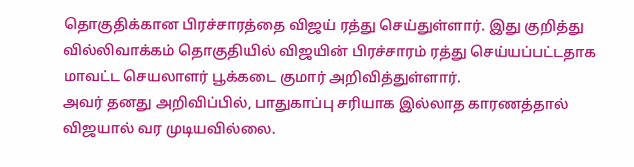தொகுதிக்கான பிரச்சாரத்தை விஜய் ரத்து செய்துள்ளார். இது குறித்து வில்லிவாக்கம் தொகுதியில் விஜயின் பிரச்சாரம் ரத்து செய்யப்பட்டதாக மாவட்ட செயலாளர் பூக்கடை குமார் அறிவித்துள்ளார்.
அவர் தனது அறிவிப்பில், பாதுகாப்பு சரியாக இல்லாத காரணத்தால் விஜயால் வர முடியவில்லை.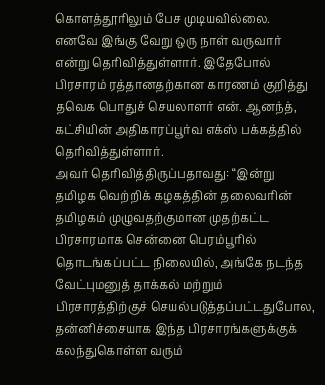கொளத்தூரிலும் பேச முடியவில்லை. எனவே இங்கு வேறு ஒரு நாள் வருவார் என்று தெரிவித்துள்ளார். இதேபோல் பிரசாரம் ரத்தானதற்கான காரணம் குறித்து தவெக பொதுச் செயலாளர் என். ஆனந்த், கட்சியின் அதிகாரப்பூர்வ எக்ஸ் பக்கத்தில் தெரிவித்துள்ளார்.
அவர் தெரிவித்திருப்பதாவது: “இன்று தமிழக வெற்றிக் கழகத்தின் தலைவரின் தமிழகம் முழுவதற்குமான முதற்கட்ட பிரசாரமாக சென்னை பெரம்பூரில் தொடங்கப்பட்ட நிலையில், அங்கே நடந்த வேட்புமனுத் தாக்கல் மற்றும் பிரசாரத்திற்குச் செயல்படுத்தப்பட்டதுபோல, தன்னிச்சையாக இந்த பிரசாரங்களுக்குக் கலந்துகொள்ள வரும்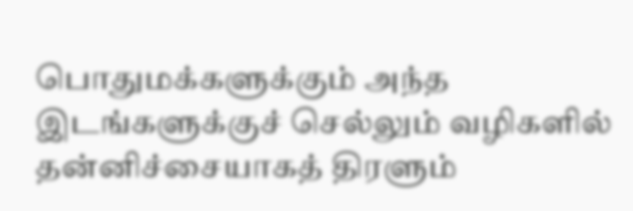பொதுமக்களுக்கும் அந்த இடங்களுக்குச் செல்லும் வழிகளில் தன்னிச்சையாகத் திரளும்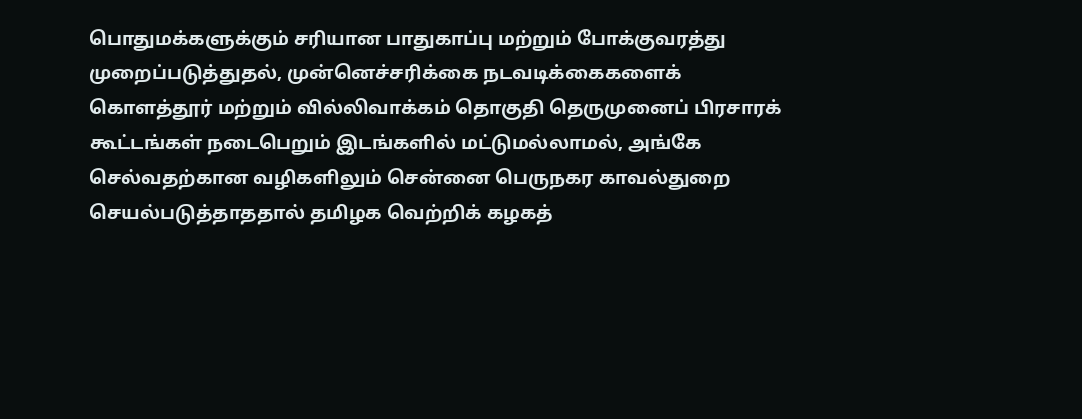பொதுமக்களுக்கும் சரியான பாதுகாப்பு மற்றும் போக்குவரத்து முறைப்படுத்துதல், முன்னெச்சரிக்கை நடவடிக்கைகளைக் கொளத்தூர் மற்றும் வில்லிவாக்கம் தொகுதி தெருமுனைப் பிரசாரக் கூட்டங்கள் நடைபெறும் இடங்களில் மட்டுமல்லாமல், அங்கே செல்வதற்கான வழிகளிலும் சென்னை பெருநகர காவல்துறை செயல்படுத்தாததால் தமிழக வெற்றிக் கழகத்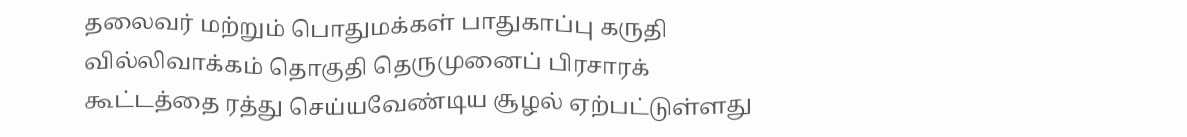தலைவர் மற்றும் பொதுமக்கள் பாதுகாப்பு கருதி வில்லிவாக்கம் தொகுதி தெருமுனைப் பிரசாரக் கூட்டத்தை ரத்து செய்யவேண்டிய சூழல் ஏற்பட்டுள்ளது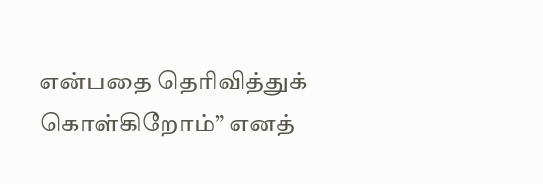என்பதை தெரிவித்துக் கொள்கிறோம்” எனத்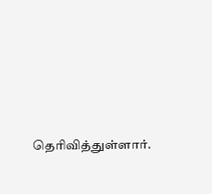தெரிவித்துள்ளார்.